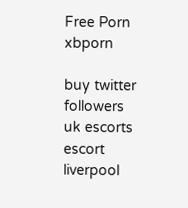Free Porn
xbporn

buy twitter followers
uk escorts escort
liverpool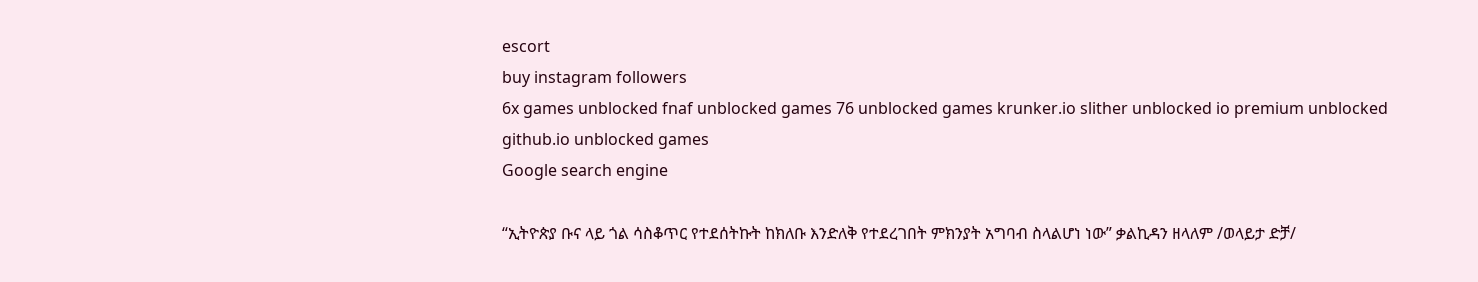escort
buy instagram followers
6x games unblocked fnaf unblocked games 76 unblocked games krunker.io slither unblocked io premium unblocked github.io unblocked games
Google search engine

“ኢትዮጵያ ቡና ላይ ጎል ሳስቆጥር የተደሰትኩት ከክለቡ እንድለቅ የተደረገበት ምክንያት አግባብ ስላልሆነ ነው” ቃልኪዳን ዘላለም /ወላይታ ድቻ/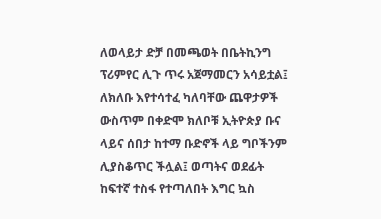ለወላይታ ድቻ በመጫወት በቤትኪንግ ፕሪምየር ሊጉ ጥሩ አጀማመርን አሳይቷል፤ ለክለቡ እየተሳተፈ ካለባቸው ጨዋታዎች ውስጥም በቀድሞ ክለቦቹ ኢትዮጵያ ቡና ላይና ሰበታ ከተማ ቡድኖች ላይ ግቦችንም ሊያስቆጥር ችሏል፤ ወጣትና ወደፊት ከፍተኛ ተስፋ የተጣለበት እግር ኳስ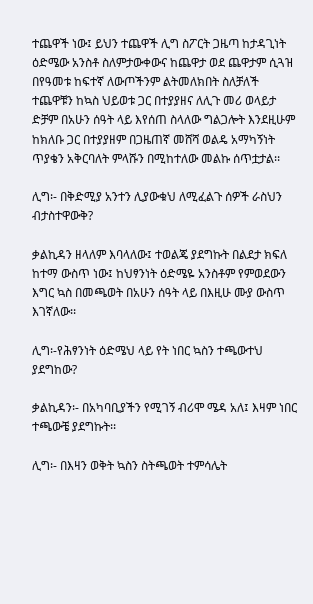ተጨዋች ነው፤ ይህን ተጨዋች ሊግ ስፖርት ጋዜጣ ከታዳጊነት ዕድሜው አንስቶ ስለምታውቀውና ከጨዋታ ወደ ጨዋታም ሲጓዝ በየዓመቱ ከፍተኛ ለውጦችንም ልትመለክበት ስለቻለች ተጨዋቹን ከኳስ ህይወቱ ጋር በተያያዘና ለሊጉ መሪ ወላይታ ድቻም በአሁን ሰዓት ላይ እየሰጠ ስላለው ግልጋሎት እንደዚሁም ከክለቡ ጋር በተያያዘም በጋዜጠኛ መሸሻ ወልዴ አማካኝነት ጥያቄን አቅርባለት ምላሹን በሚከተለው መልኩ ሰጥቷታል፡፡

ሊግ፡- በቅድሚያ አንተን ሊያውቁህ ለሚፈልጉ ሰዎች ራስህን ብታስተዋውቅ?

ቃልኪዳን ዘላለም እባላለው፤ ተወልጄ ያደግኩት በልደታ ክፍለ ከተማ ውስጥ ነው፤ ከህፃንነት ዕድሜዬ አንስቶም የምወደውን እግር ኳስ በመጫወት በአሁን ሰዓት ላይ በእዚሁ ሙያ ውስጥ እገኛለው፡፡

ሊግ፡-የሕፃንነት ዕድሜህ ላይ የት ነበር ኳስን ተጫውተህ ያደግከው?

ቃልኪዳን፡- በአካባቢያችን የሚገኝ ብሪሞ ሜዳ አለ፤ እዛም ነበር ተጫውቼ ያደግኩት፡፡

ሊግ፡- በእዛን ወቅት ኳስን ስትጫወት ተምሳሌት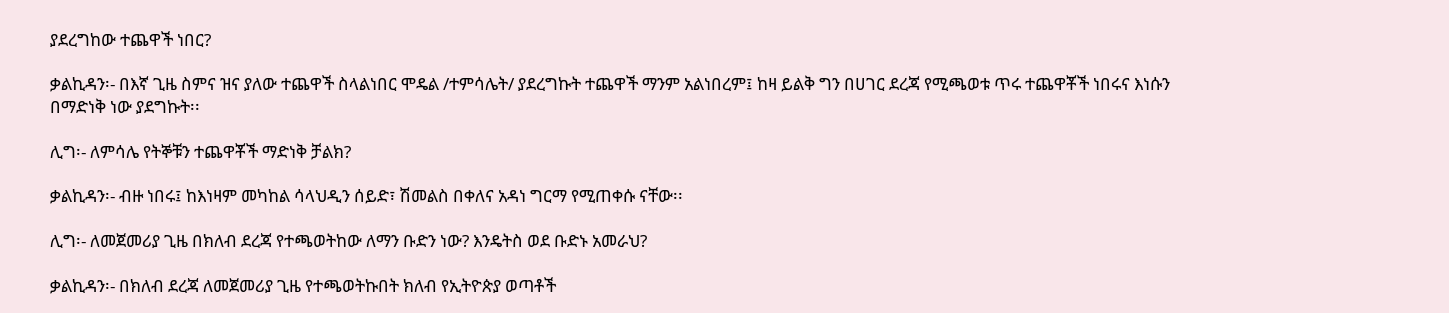ያደረግከው ተጨዋች ነበር?

ቃልኪዳን፡- በእኛ ጊዜ ስምና ዝና ያለው ተጨዋች ስላልነበር ሞዴል /ተምሳሌት/ ያደረግኩት ተጨዋች ማንም አልነበረም፤ ከዛ ይልቅ ግን በሀገር ደረጃ የሚጫወቱ ጥሩ ተጨዋቾች ነበሩና እነሱን በማድነቅ ነው ያደግኩት፡፡

ሊግ፡- ለምሳሌ የትኞቹን ተጨዋቾች ማድነቅ ቻልክ?

ቃልኪዳን፡- ብዙ ነበሩ፤ ከእነዛም መካከል ሳላህዲን ሰይድ፣ ሽመልስ በቀለና አዳነ ግርማ የሚጠቀሱ ናቸው፡፡

ሊግ፡- ለመጀመሪያ ጊዜ በክለብ ደረጃ የተጫወትከው ለማን ቡድን ነው? እንዴትስ ወደ ቡድኑ አመራህ?

ቃልኪዳን፡- በክለብ ደረጃ ለመጀመሪያ ጊዜ የተጫወትኩበት ክለብ የኢትዮጵያ ወጣቶች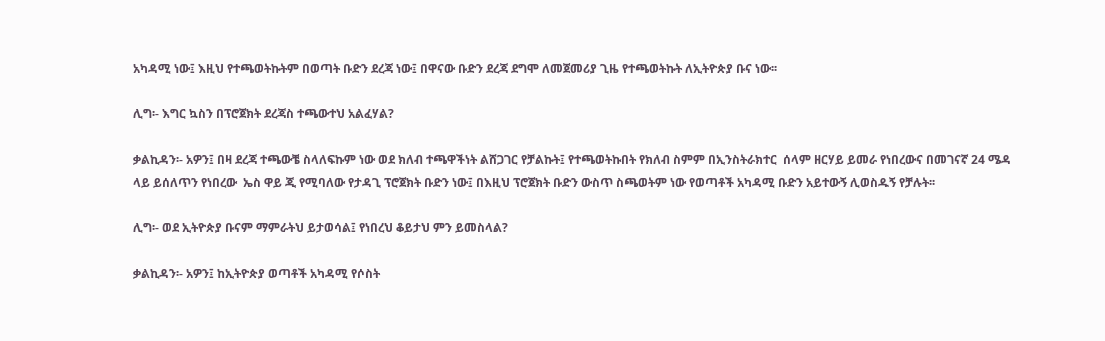አካዳሚ ነው፤ እዚህ የተጫወትኩትም በወጣት ቡድን ደረጃ ነው፤ በዋናው ቡድን ደረጃ ደግሞ ለመጀመሪያ ጊዜ የተጫወትኩት ለኢትዮጵያ ቡና ነው፡፡

ሊግ፡- እግር ኳስን በፕሮጀክት ደረጃስ ተጫውተህ አልፈሃል?

ቃልኪዳን፡- አዎን፤ በዛ ደረጃ ተጫውቼ ስላለፍኩም ነው ወደ ክለብ ተጫዋችነት ልሸጋገር የቻልኩት፤ የተጫወትኩበት የክለብ ስምም በኢንስትራክተር  ሰላም ዘርሃይ ይመራ የነበረውና በመገናኛ 24 ሜዳ ላይ ይሰለጥን የነበረው  ኤስ ዋይ ጂ የሚባለው የታዳጊ ፕሮጀክት ቡድን ነው፤ በእዚህ ፕሮጀክት ቡድን ውስጥ ስጫወትም ነው የወጣቶች አካዳሚ ቡድን አይተውኝ ሊወስዱኝ የቻሉት፡፡

ሊግ፡- ወደ ኢትዮጵያ ቡናም ማምራትህ ይታወሳል፤ የነበረህ ቆይታህ ምን ይመስላል?

ቃልኪዳን፡- አዎን፤ ከኢትዮጵያ ወጣቶች አካዳሚ የሶስት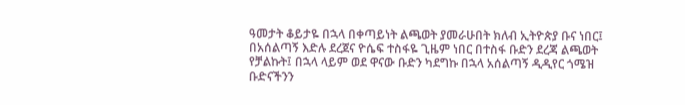ዓመታት ቆይታዬ በኋላ በቀጣይነት ልጫወት ያመራሁበት ክለብ ኢትዮጵያ ቡና ነበር፤ በአሰልጣኝ እድሉ ደረጀና ዮሴፍ ተስፋዬ ጊዜም ነበር በተስፋ ቡድን ደረጃ ልጫወት የቻልኩት፤ በኋላ ላይም ወደ ዋናው ቡድን ካደግኩ በኋላ አሰልጣኝ ዲዲየር ጎሜዝ ቡድናችንን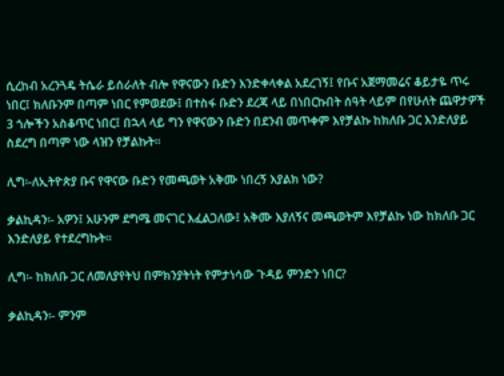ሲረከብ አረንጓዴ ትሴራ ይሰራለት ብሎ የዋናውን ቡድን እንድቀላቀል አደረገኝ፤ የቡና አጀማመሬና ቆይታዬ ጥሩ ነበር፤ ክለቡንም በጣም ነበር የምወደው፤ በተስፋ ቡድን ደረጃ ላይ በነበርኩበት ሰዓት ላይም በየሁለት ጨዋታዎች 3 ጎሎችን አስቆጥር ነበር፤ በኋላ ላይ ግን የዋናውን ቡድን በደንብ መጥቀም እየቻልኩ ከክለቡ ጋር እንድለያይ ስደረግ በጣም ነው ላዝን የቻልኩት፡፡

ሊግ፡-ለኢትዮጵያ ቡና የዋናው ቡድን የመጫወት አቅሙ ነበረኝ እያልክ ነው?

ቃልኪዳን፡- አዎን፤ አሁንም ደግሜ መናገር እፈልጋለው፤ አቅሙ እያለኝና መጫወትም እየቻልኩ ነው ከክለቡ ጋር እንድለያይ የተደረግኩት፡፡

ሊግ፡- ከክለቡ ጋር ለመለያየትህ በምክንያትነት የምታነሳው ጉዳይ ምንድን ነበር?

ቃልኪዳን፡- ምንም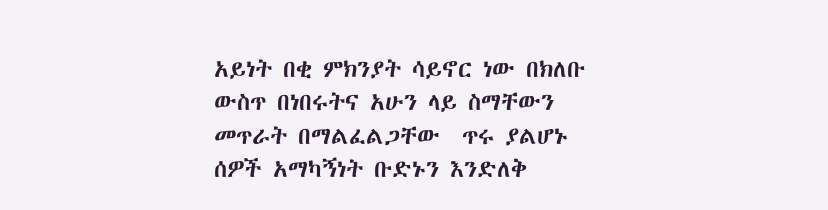አይነት በቂ ምክንያት ሳይኖር ነው በክለቡ ውስጥ በነበሩትና አሁን ላይ ስማቸውን መጥራት በማልፈልጋቸው  ጥሩ ያልሆኑ ሰዎች አማካኝነት ቡድኑን እንድለቅ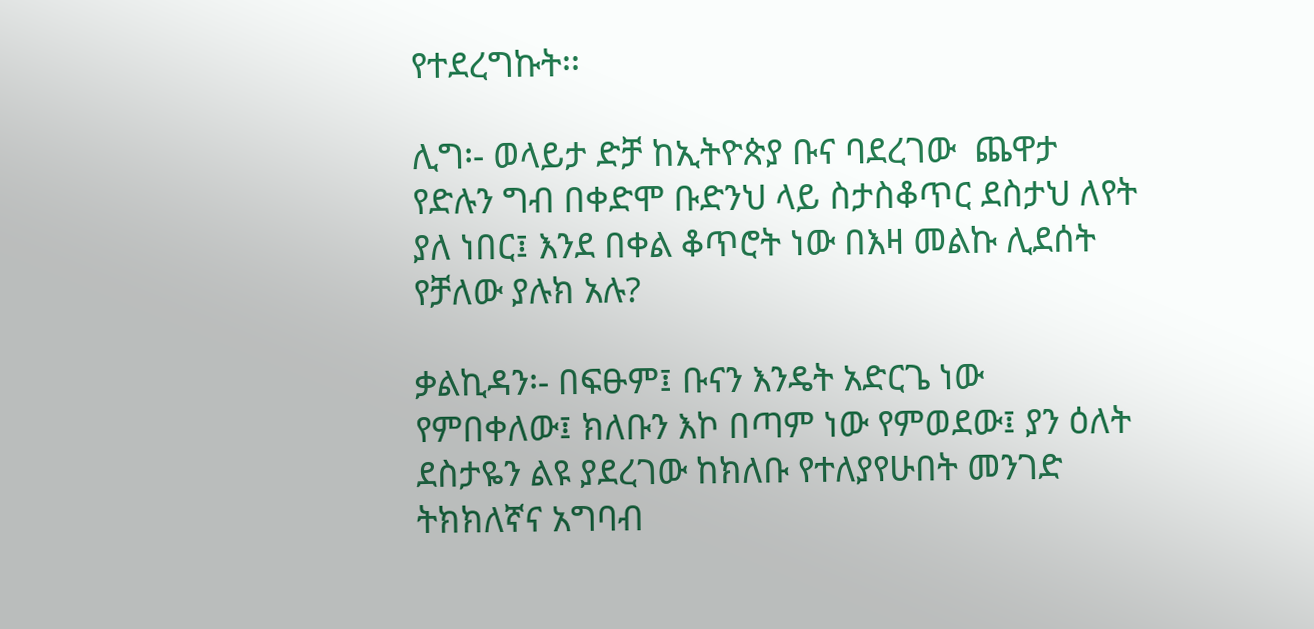የተደረግኩት፡፡

ሊግ፡- ወላይታ ድቻ ከኢትዮጵያ ቡና ባደረገው  ጨዋታ የድሉን ግብ በቀድሞ ቡድንህ ላይ ስታስቆጥር ደስታህ ለየት ያለ ነበር፤ እንደ በቀል ቆጥሮት ነው በእዛ መልኩ ሊደሰት የቻለው ያሉክ አሉ?

ቃልኪዳን፡- በፍፁም፤ ቡናን እንዴት አድርጌ ነው የምበቀለው፤ ክለቡን እኮ በጣም ነው የምወደው፤ ያን ዕለት ደስታዬን ልዩ ያደረገው ከክለቡ የተለያየሁበት መንገድ ትክክለኛና አግባብ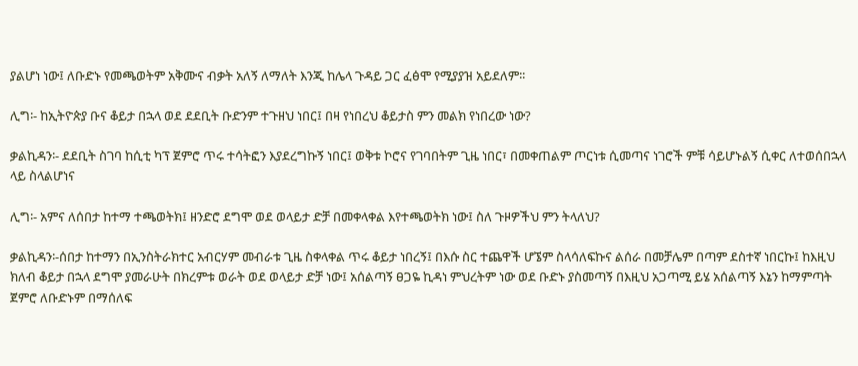ያልሆነ ነው፤ ለቡድኑ የመጫወትም አቅሙና ብቃት አለኝ ለማለት እንጂ ከሌላ ጉዳይ ጋር ፈፅሞ የሚያያዝ አይደለም፡፡

ሊግ፡- ከኢትዮጵያ ቡና ቆይታ በኋላ ወደ ደደቢት ቡድንም ተጉዘህ ነበር፤ በዛ የነበረህ ቆይታስ ምን መልክ የነበረው ነው?

ቃልኪዳን፡- ደደቢት ስገባ ከሲቲ ካፕ ጀምሮ ጥሩ ተሳትፎን እያደረግኩኝ ነበር፤ ወቅቱ ኮሮና የገባበትም ጊዜ ነበር፣ በመቀጠልም ጦርነቱ ሲመጣና ነገሮች ምቹ ሳይሆኑልኝ ሲቀር ለተወሰበኋላ ላይ ስላልሆነና

ሊግ፡- አምና ለሰበታ ከተማ ተጫወትክ፤ ዘንድሮ ደግሞ ወደ ወላይታ ድቻ በመቀላቀል እየተጫወትክ ነው፤ ስለ ጉዞዎችህ ምን ትላለህ?

ቃልኪዳን፡-ሰበታ ከተማን በኢንስትራክተር አብርሃም መብራቱ ጊዜ ስቀላቀል ጥሩ ቆይታ ነበረኝ፤ በእሱ ስር ተጨዋች ሆኜም ስላሳለፍኩና ልሰራ በመቻሌም በጣም ደስተኛ ነበርኩ፤ ከእዚህ ክለብ ቆይታ በኋላ ደግሞ ያመራሁት በክረምቱ ወራት ወደ ወላይታ ድቻ ነው፤ አሰልጣኝ ፀጋዬ ኪዳነ ምህረትም ነው ወደ ቡድኑ ያስመጣኝ በእዚህ አጋጣሚ ይሄ አሰልጣኝ እኔን ከማምጣት ጀምሮ ለቡድኑም በማሰለፍ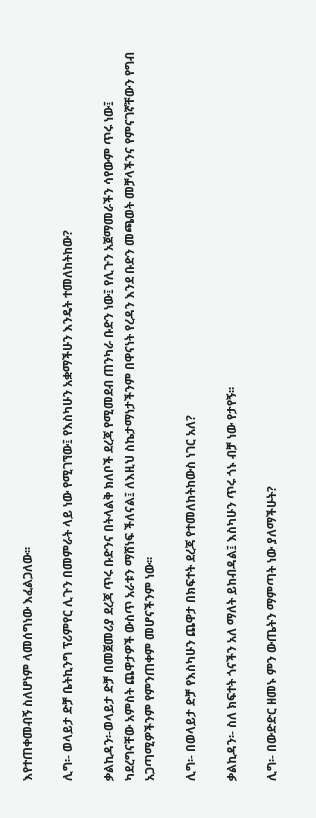እየተጠቀመብኝ ስለሆነም ላመሰግነው እፈልጋለው፡፡

ሊግ፡- ወላይታ ድቻ ቤትኪንግ ፕሪምየር ሊጉን በመምራት ላይ ነው የሚገኘው፤ የእስካሁን አቋማችሁን እንዴት ተመለከትከው?

ቃልኪዳን፡-ወላይታ ድቻ በመጀመሪያ ደረጃ ጥሩ ቡድንና በትላልቅ ክለቦች ደረጃ የሚመደብ ጠንካራ ቡድን ነው፤ የሊጉን አጀማመራችን ሳየውም ጥሩ ነው፤ ካደረግናቸው አምስት ጨዋታዎች ውስጥ አራቱን ማሸነፍ ችለናል፤ ለእዚህ ስኬታማነታችንም በዋናነት የረዳን እንደ ቡድን መጫወት መቻላችንና የምናገኛቸውን የግብ አጋጣሚዎችንም የምንጠቀም መሆናችንም ነው፡፡

ሊግ፡- በወላይታ ድቻ የእስካሁን ጨዋታ በክፍተት ደረጃ የተመለከትከውስ ነገር አለ?

ቃልኪዳን፡- ስለ ክፍተት ጎናችን አለ ማለት ይከብዳል፤ እስካሁን ጥሩ ጎኑ ብቻ ነው የታየኝ፡፡

ሊግ፡- በውድድር ዘመኑ ምን ውጤትን ማምጣት ነው ያለማችሁት?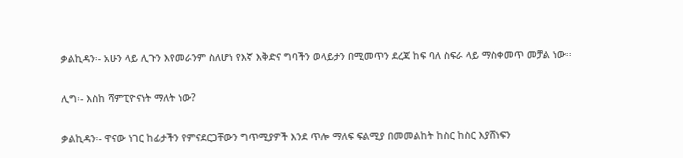ቃልኪዳን፡- አሁን ላይ ሊጉን እየመራንም ስለሆነ የእኛ እቅድና ግባችን ወላይታን በሚመጥን ደረጃ ከፍ ባለ ስፍራ ላይ ማስቀመጥ መቻል ነው፡፡

ሊግ፡- እስከ ሻምፒዮናነት ማለት ነው?

ቃልኪዳን፡- ዋናው ነገር ከፊታችን የምናደርጋቸውን ግጥሚያዎች እንደ ጥሎ ማለፍ ፍልሚያ በመመልከት ከስር ከስር እያሸነፍን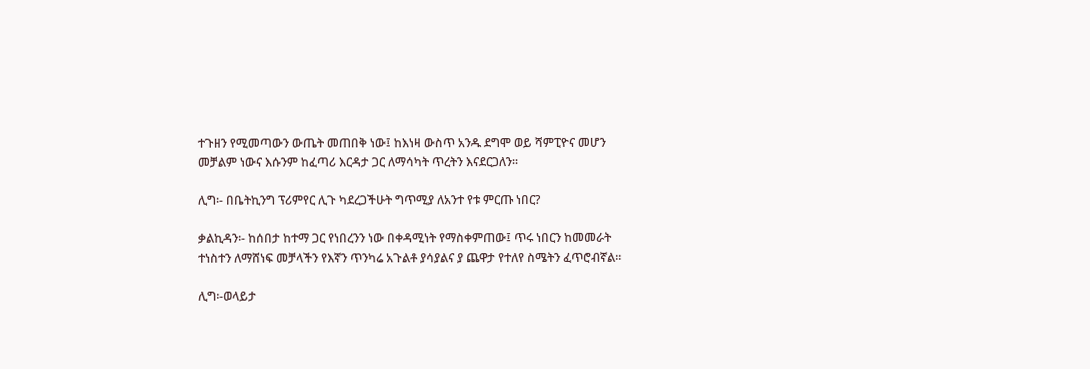ተጉዘን የሚመጣውን ውጤት መጠበቅ ነው፤ ከእነዛ ውስጥ አንዱ ደግሞ ወይ ሻምፒዮና መሆን መቻልም ነውና እሱንም ከፈጣሪ እርዳታ ጋር ለማሳካት ጥረትን እናደርጋለን፡፡

ሊግ፡- በቤትኪንግ ፕሪምየር ሊጉ ካደረጋችሁት ግጥሚያ ለአንተ የቱ ምርጡ ነበር?

ቃልኪዳን፡- ከሰበታ ከተማ ጋር የነበረንን ነው በቀዳሚነት የማስቀምጠው፤ ጥሩ ነበርን ከመመራት ተነስተን ለማሸነፍ መቻላችን የእኛን ጥንካሬ አጉልቶ ያሳያልና ያ ጨዋታ የተለየ ስሜትን ፈጥሮብኛል፡፡

ሊግ፡-ወላይታ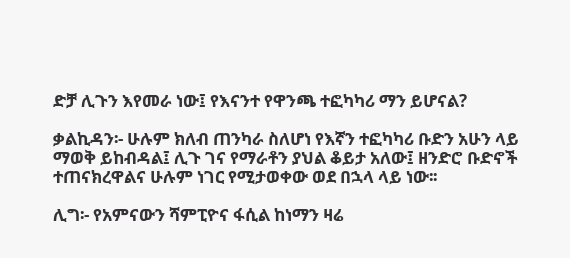ድቻ ሊጉን እየመራ ነው፤ የእናንተ የዋንጫ ተፎካካሪ ማን ይሆናል?

ቃልኪዳን፡- ሁሉም ክለብ ጠንካራ ስለሆነ የእኛን ተፎካካሪ ቡድን አሁን ላይ ማወቅ ይከብዳል፤ ሊጉ ገና የማራቶን ያህል ቆይታ አለው፤ ዘንድሮ ቡድኖች ተጠናክረዋልና ሁሉም ነገር የሚታወቀው ወደ በኋላ ላይ ነው፡፡

ሊግ፡- የአምናውን ሻምፒዮና ፋሲል ከነማን ዛሬ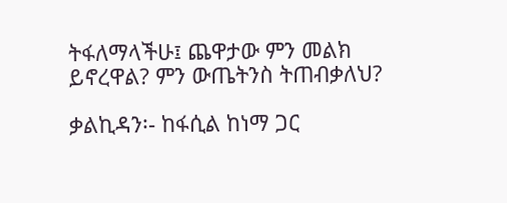ትፋለማላችሁ፤ ጨዋታው ምን መልክ ይኖረዋል? ምን ውጤትንስ ትጠብቃለህ?

ቃልኪዳን፡- ከፋሲል ከነማ ጋር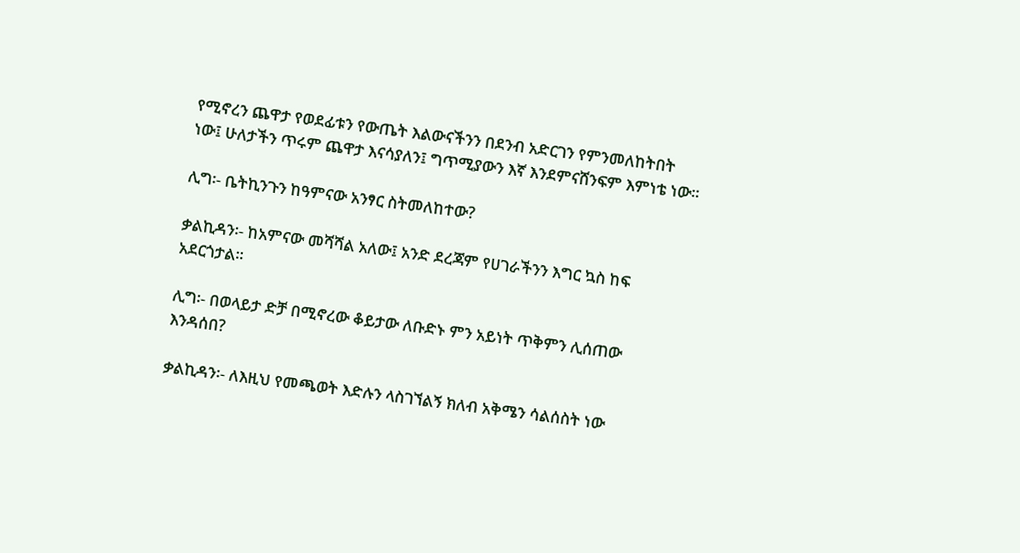የሚኖረን ጨዋታ የወደፊቱን የውጤት እልውናችንን በደንብ አድርገን የምንመለከትበት ነው፤ ሁለታችን ጥሩም ጨዋታ እናሳያለን፤ ግጥሚያውን እኛ እንደምናሸንፍም እምነቴ ነው፡፡

ሊግ፡- ቤትኪንጉን ከዓምናው አንፃር ስትመለከተው?

ቃልኪዳን፡- ከአምናው መሻሻል አለው፤ አንድ ደረጃም የሀገራችንን እግር ኳስ ከፍ አደርጎታል፡፡

ሊግ፡- በወላይታ ድቻ በሚኖረው ቆይታው ለቡድኑ ምን አይነት ጥቅምን ሊሰጠው እንዳሰበ?

ቃልኪዳን፡- ለእዚህ የመጫወት እድሉን ላስገኘልኝ ክለብ አቅሜን ሳልሰስት ነው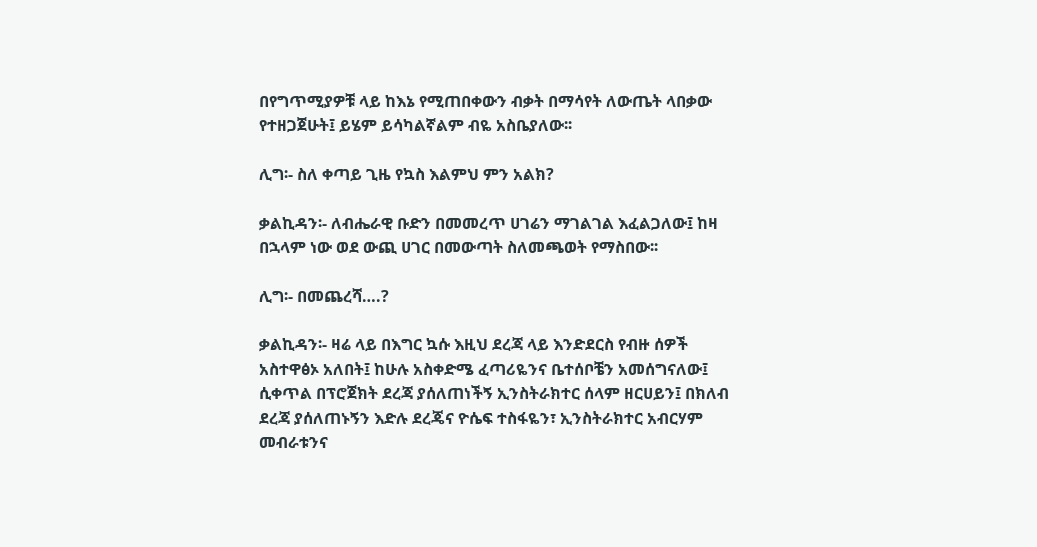በየግጥሚያዎቹ ላይ ከእኔ የሚጠበቀውን ብቃት በማሳየት ለውጤት ላበቃው የተዘጋጀሁት፤ ይሄም ይሳካልኛልም ብዬ አስቤያለው፡፡

ሊግ፡- ስለ ቀጣይ ጊዜ የኳስ እልምህ ምን አልክ?

ቃልኪዳን፡- ለብሔራዊ ቡድን በመመረጥ ሀገሬን ማገልገል እፈልጋለው፤ ከዛ በኋላም ነው ወደ ውጪ ሀገር በመውጣት ስለመጫወት የማስበው፡፡

ሊግ፡- በመጨረሻ….?

ቃልኪዳን፡- ዛሬ ላይ በእግር ኳሱ እዚህ ደረጃ ላይ እንድደርስ የብዙ ሰዎች አስተዋፅኦ አለበት፤ ከሁሉ አስቀድሜ ፈጣሪዬንና ቤተሰቦቼን አመሰግናለው፤ ሲቀጥል በፕሮጀክት ደረጃ ያሰለጠነችኝ ኢንስትራክተር ሰላም ዘርሀይን፤ በክለብ ደረጃ ያሰለጠኑኝን እድሉ ደረጄና ዮሴፍ ተስፋዬን፣ ኢንስትራክተር አብርሃም መብራቱንና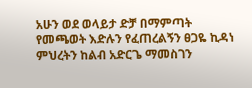አሁን ወደ ወላይታ ድቻ በማምጣት የመጫወት እድሉን የፈጠረልኝን ፀጋዬ ኪዳነ ምህረትን ከልብ አድርጌ ማመስገን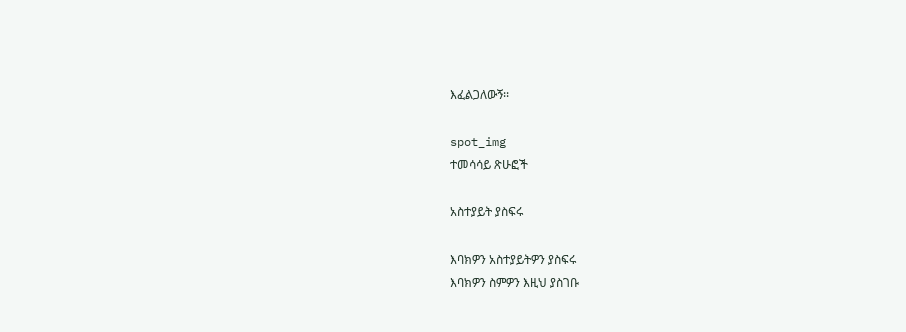እፈልጋለውኝ፡፡

spot_img
ተመሳሳይ ጽሁፎች

አስተያይት ያስፍሩ

እባክዎን አስተያይትዎን ያስፍሩ
እባክዎን ስምዎን እዚህ ያስገቡ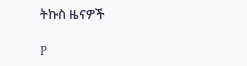ትኩስ ዜናዎች

P